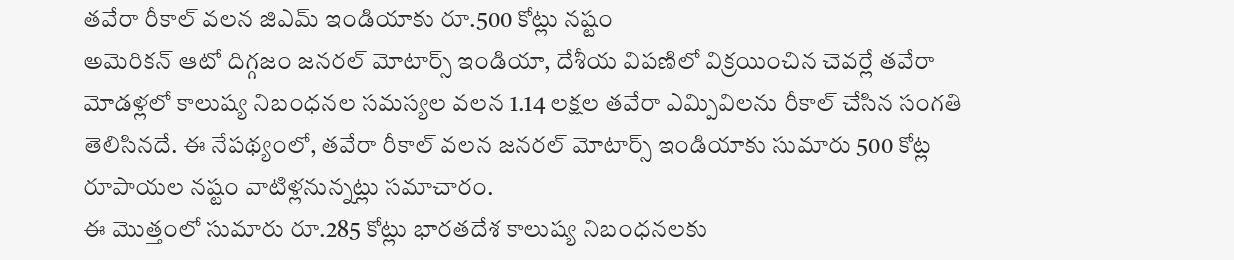తవేరా రీకాల్ వలన జిఎమ్ ఇండియాకు రూ.500 కోట్లు నష్టం
అమెరికన్ ఆటో దిగ్గజం జనరల్ మోటార్స్ ఇండియా, దేశీయ విపణిలో విక్రయించిన చెవర్లే తవేరా మోడళ్లలో కాలుష్య నిబంధనల సమస్యల వలన 1.14 లక్షల తవేరా ఎమ్పివిలను రీకాల్ చేసిన సంగతి తెలిసినదే. ఈ నేపథ్యంలో, తవేరా రీకాల్ వలన జనరల్ మోటార్స్ ఇండియాకు సుమారు 500 కోట్ల రూపాయల నష్టం వాటిళ్లనున్నట్లు సమాచారం.
ఈ మొత్తంలో సుమారు రూ.285 కోట్లు భారతదేశ కాలుష్య నిబంధనలకు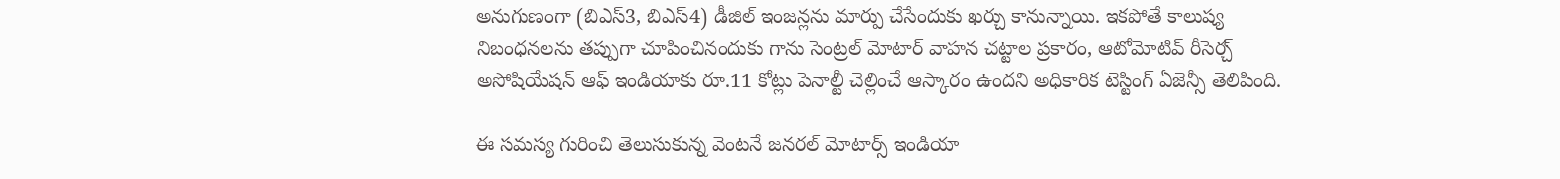అనుగుణంగా (బిఎస్3, బిఎస్4) డీజిల్ ఇంజన్లను మార్పు చేసేందుకు ఖర్చు కానున్నాయి. ఇకపోతే కాలుష్య నిబంధనలను తప్పుగా చూపించినందుకు గాను సెంట్రల్ మోటార్ వాహన చట్టాల ప్రకారం, ఆటోమోటివ్ రీసెర్చ్ అసోషియేషన్ ఆఫ్ ఇండియాకు రూ.11 కోట్లు పెనాల్టీ చెల్లించే ఆస్కారం ఉందని అధికారిక టెస్టింగ్ ఏజెన్సీ తెలిపింది.

ఈ సమస్య గురించి తెలుసుకున్న వెంటనే జనరల్ మోటార్స్ ఇండియా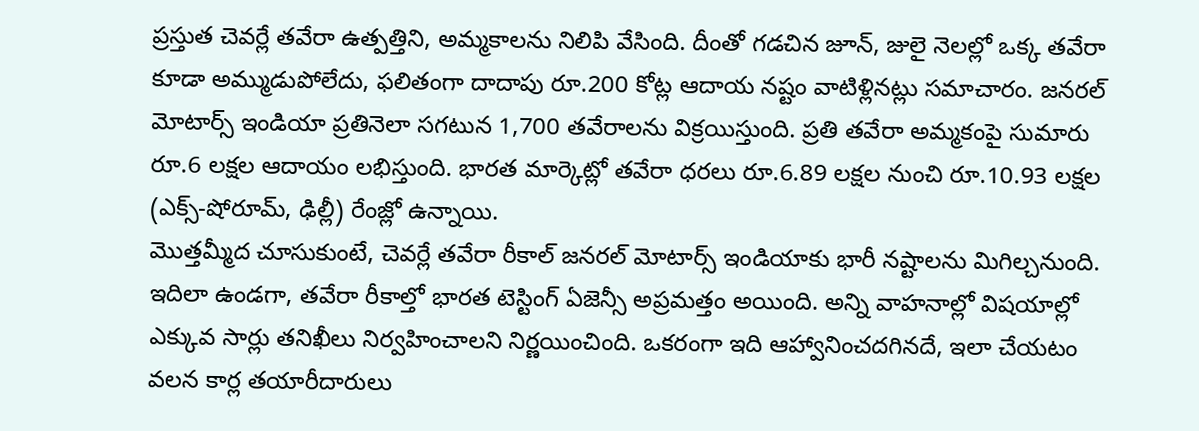ప్రస్తుత చెవర్లే తవేరా ఉత్పత్తిని, అమ్మకాలను నిలిపి వేసింది. దీంతో గడచిన జూన్, జులై నెలల్లో ఒక్క తవేరా కూడా అమ్ముడుపోలేదు, ఫలితంగా దాదాపు రూ.200 కోట్ల ఆదాయ నష్టం వాటిళ్లినట్లు సమాచారం. జనరల్ మోటార్స్ ఇండియా ప్రతినెలా సగటున 1,700 తవేరాలను విక్రయిస్తుంది. ప్రతి తవేరా అమ్మకంపై సుమారు రూ.6 లక్షల ఆదాయం లభిస్తుంది. భారత మార్కెట్లో తవేరా ధరలు రూ.6.89 లక్షల నుంచి రూ.10.93 లక్షల (ఎక్స్-షోరూమ్, ఢిల్లీ) రేంజ్లో ఉన్నాయి.
మొత్తమ్మీద చూసుకుంటే, చెవర్లే తవేరా రీకాల్ జనరల్ మోటార్స్ ఇండియాకు భారీ నష్టాలను మిగిల్చనుంది. ఇదిలా ఉండగా, తవేరా రీకాల్తో భారత టెస్టింగ్ ఏజెన్సీ అప్రమత్తం అయింది. అన్ని వాహనాల్లో విషయాల్లో ఎక్కువ సార్లు తనిఖీలు నిర్వహించాలని నిర్ణయించింది. ఒకరంగా ఇది ఆహ్వానించదగినదే, ఇలా చేయటం వలన కార్ల తయారీదారులు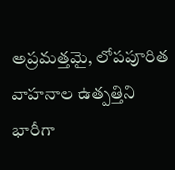అప్రమత్తమై, లోపపూరిత వాహనాల ఉత్పత్తిని భారీగా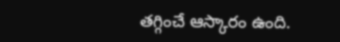తగ్గించే ఆస్కారం ఉంది.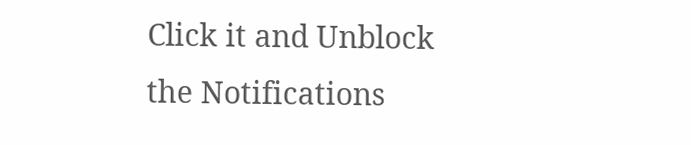Click it and Unblock the Notifications